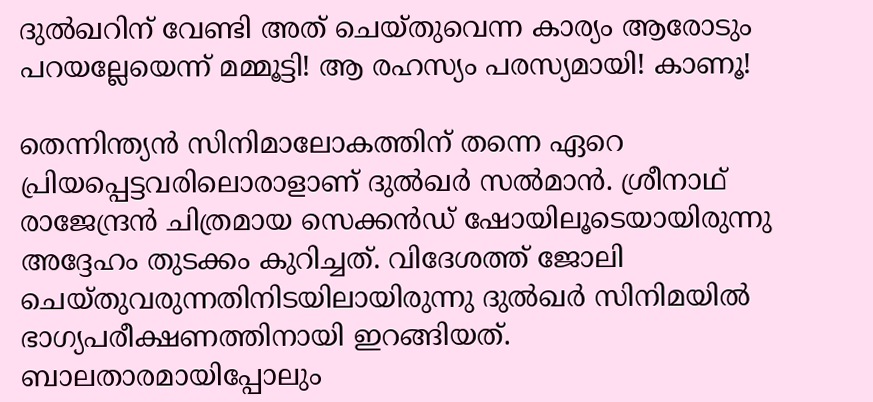ദുല്‍ഖറിന് വേണ്ടി അത് ചെയ്തുവെന്ന കാര്യം ആരോടും പറയല്ലേയെന്ന് മമ്മൂട്ടി! ആ രഹസ്യം പരസ്യമായി! കാണൂ!

തെന്നിന്ത്യന്‍ സിനിമാലോകത്തിന് തന്നെ ഏറെ പ്രിയപ്പെട്ടവരിലൊരാളാണ് ദുല്‍ഖര്‍ സല്‍മാന്‍. ശ്രീനാഥ് രാജേന്ദ്രന്‍ ചിത്രമായ സെക്കന്‍ഡ് ഷോയിലൂടെയായിരുന്നു അദ്ദേഹം തുടക്കം കുറിച്ചത്. വിദേശത്ത് ജോലി ചെയ്തുവരുന്നതിനിടയിലായിരുന്നു ദുല്‍ഖര്‍ സിനിമയില്‍ ഭാഗ്യപരീക്ഷണത്തിനായി ഇറങ്ങിയത്. ബാലതാരമായിപ്പോലും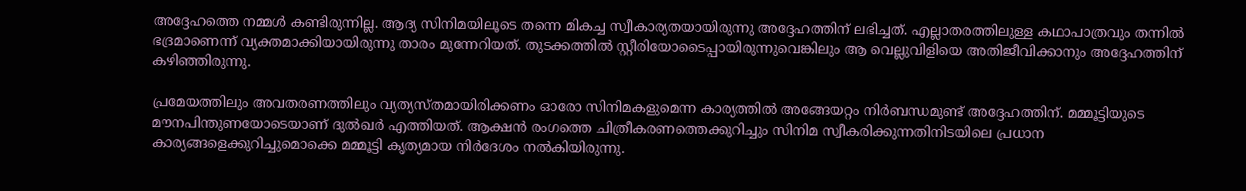അദ്ദേഹത്തെ നമ്മള്‍ കണ്ടിരുന്നില്ല. ആദ്യ സിനിമയിലൂടെ തന്നെ മികച്ച സ്വീകാര്യതയായിരുന്നു അദ്ദേഹത്തിന് ലഭിച്ചത്. എല്ലാതരത്തിലുള്ള കഥാപാത്രവും തന്നില്‍ ഭദ്രമാണെന്ന് വ്യക്തമാക്കിയായിരുന്നു താരം മുന്നേറിയത്. തുടക്കത്തില്‍ സ്റ്റീരിയോടൈപ്പായിരുന്നുവെങ്കിലും ആ വെല്ലുവിളിയെ അതിജീവിക്കാനും അദ്ദേഹത്തിന് കഴിഞ്ഞിരുന്നു.

പ്രമേയത്തിലും അവതരണത്തിലും വ്യത്യസ്തമായിരിക്കണം ഓരോ സിനിമകളുമെന്ന കാര്യത്തില്‍ അങ്ങേയറ്റം നിര്‍ബന്ധമുണ്ട് അദ്ദേഹത്തിന്. മമ്മൂട്ടിയുടെ മൗനപിന്തുണയോടെയാണ് ദുല്‍ഖര്‍ എത്തിയത്. ആക്ഷന്‍ രംഗത്തെ ചിത്രീകരണത്തെക്കുറിച്ചും സിനിമ സ്വീകരിക്കുന്നതിനിടയിലെ പ്രധാന കാര്യങ്ങളെക്കുറിച്ചുമൊക്കെ മമ്മൂട്ടി കൃത്യമായ നിര്‍ദേശം നല്‍കിയിരുന്നു.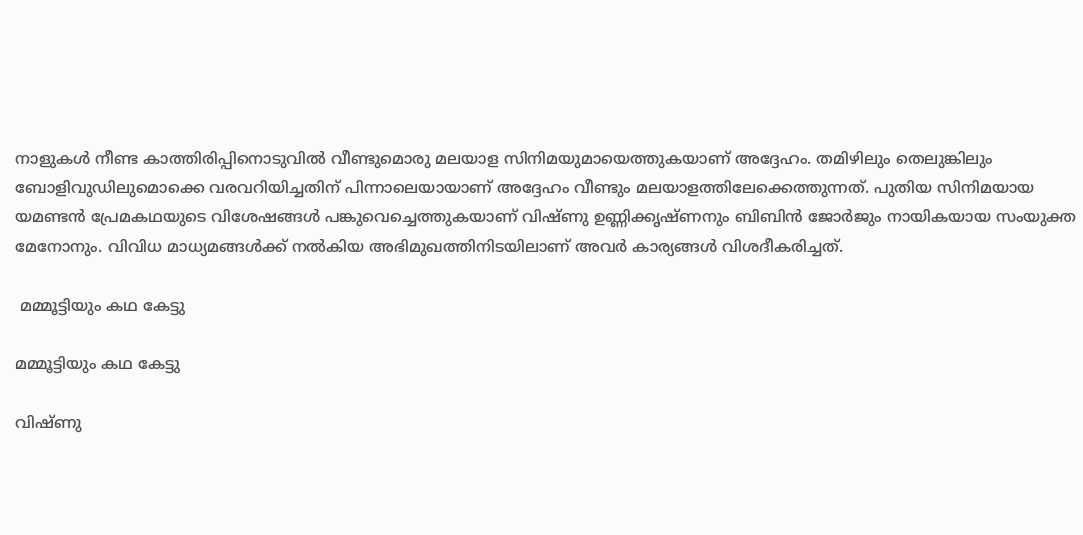നാളുകള്‍ നീണ്ട കാത്തിരിപ്പിനൊടുവില്‍ വീണ്ടുമൊരു മലയാള സിനിമയുമായെത്തുകയാണ് അദ്ദേഹം. തമിഴിലും തെലുങ്കിലും ബോളിവുഡിലുമൊക്കെ വരവറിയിച്ചതിന് പിന്നാലെയായാണ് അദ്ദേഹം വീണ്ടും മലയാളത്തിലേക്കെത്തുന്നത്. പുതിയ സിനിമയായ യമണ്ടന്‍ പ്രേമകഥയുടെ വിശേഷങ്ങള്‍ പങ്കുവെച്ചെത്തുകയാണ് വിഷ്ണു ഉണ്ണിക്കൃഷ്ണനും ബിബിന്‍ ജോര്‍ജും നായികയായ സംയുക്ത മേനോനും. വിവിധ മാധ്യമങ്ങള്‍ക്ക് നല്‍കിയ അഭിമുഖത്തിനിടയിലാണ് അവര്‍ കാര്യങ്ങള്‍ വിശദീകരിച്ചത്.

 മമ്മൂട്ടിയും കഥ കേട്ടു

മമ്മൂട്ടിയും കഥ കേട്ടു

വിഷ്ണു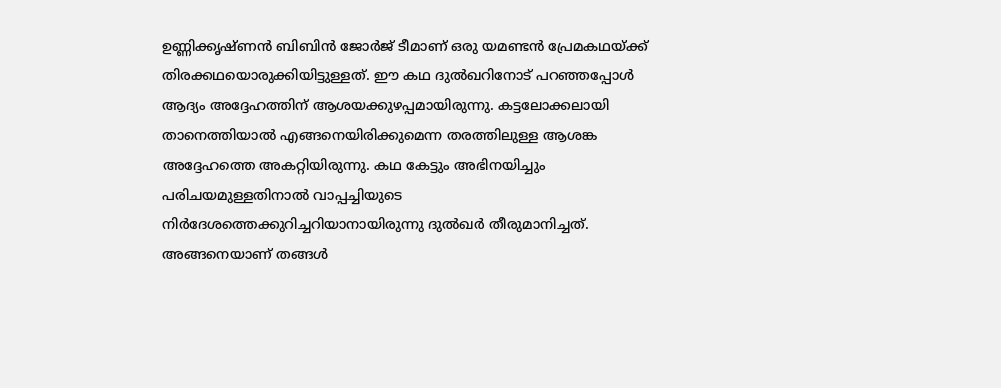ഉണ്ണിക്കൃഷ്ണന്‍ ബിബിന്‍ ജോര്‍ജ് ടീമാണ് ഒരു യമണ്ടന്‍ പ്രേമകഥയ്ക്ക് തിരക്കഥയൊരുക്കിയിട്ടുള്ളത്. ഈ കഥ ദുല്‍ഖറിനോട് പറഞ്ഞപ്പോള്‍ ആദ്യം അദ്ദേഹത്തിന് ആശയക്കുഴപ്പമായിരുന്നു. കട്ടലോക്കലായി താനെത്തിയാല്‍ എങ്ങനെയിരിക്കുമെന്ന തരത്തിലുള്ള ആശങ്ക അദ്ദേഹത്തെ അകറ്റിയിരുന്നു. കഥ കേട്ടും അഭിനയിച്ചും പരിചയമുള്ളതിനാല്‍ വാപ്പച്ചിയുടെ നിര്‍ദേശത്തെക്കുറിച്ചറിയാനായിരുന്നു ദുല്‍ഖര്‍ തീരുമാനിച്ചത്. അങ്ങനെയാണ് തങ്ങള്‍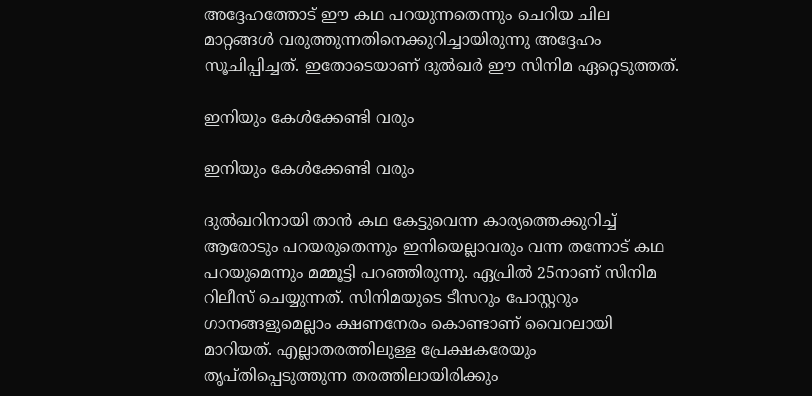അദ്ദേഹത്തോട് ഈ കഥ പറയുന്നതെന്നും ചെറിയ ചില മാറ്റങ്ങള്‍ വരുത്തുന്നതിനെക്കുറിച്ചായിരുന്നു അദ്ദേഹം സൂചിപ്പിച്ചത്. ഇതോടെയാണ് ദുല്‍ഖര്‍ ഈ സിനിമ ഏറ്റെടുത്തത്.

ഇനിയും കേള്‍ക്കേണ്ടി വരും

ഇനിയും കേള്‍ക്കേണ്ടി വരും

ദുല്‍ഖറിനായി താന്‍ കഥ കേട്ടുവെന്ന കാര്യത്തെക്കുറിച്ച് ആരോടും പറയരുതെന്നും ഇനിയെല്ലാവരും വന്ന തന്നോട് കഥ പറയുമെന്നും മമ്മൂട്ടി പറഞ്ഞിരുന്നു. ഏപ്രില്‍ 25നാണ് സിനിമ റിലീസ് ചെയ്യുന്നത്. സിനിമയുടെ ടീസറും പോസ്റ്ററും ഗാനങ്ങളുമെല്ലാം ക്ഷണനേരം കൊണ്ടാണ് വൈറലായി മാറിയത്. എല്ലാതരത്തിലുള്ള പ്രേക്ഷകരേയും തൃപ്തിപ്പെടുത്തുന്ന തരത്തിലായിരിക്കും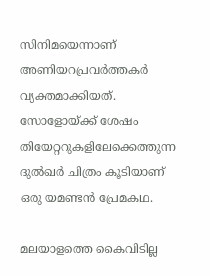സിനിമയെന്നാണ് അണിയറപ്രവര്‍ത്തകര്‍ വ്യക്തമാക്കിയത്. സോളോയ്ക്ക് ശേഷം തിയേറ്ററുകളിലേക്കെത്തുന്ന ദുല്‍ഖര്‍ ചിത്രം കൂടിയാണ് ഒരു യമണ്ടന്‍ പ്രേമകഥ.

മലയാളത്തെ കൈവിടില്ല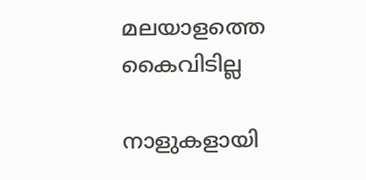മലയാളത്തെ കൈവിടില്ല

നാളുകളായി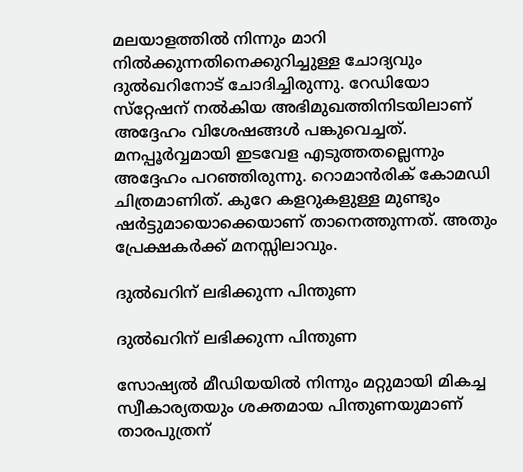മലയാളത്തില്‍ നിന്നും മാറി നില്‍ക്കുന്നതിനെക്കുറിച്ചുള്ള ചോദ്യവും ദുല്‍ഖറിനോട് ചോദിച്ചിരുന്നു. റേഡിയോ സ്‌റ്റേഷന് നല്‍കിയ അഭിമുഖത്തിനിടയിലാണ് അദ്ദേഹം വിശേഷങ്ങള്‍ പങ്കുവെച്ചത്. മനപ്പൂര്‍വ്വമായി ഇടവേള എടുത്തതല്ലെന്നും അദ്ദേഹം പറഞ്ഞിരുന്നു. റൊമാന്‍രിക് കോമഡി ചിത്രമാണിത്. കുറേ കളറുകളുള്ള മുണ്ടും ഷര്‍ട്ടുമായൊക്കെയാണ് താനെത്തുന്നത്. അതും പ്രേക്ഷകര്‍ക്ക് മനസ്സിലാവും.

ദുല്‍ഖറിന് ലഭിക്കുന്ന പിന്തുണ

ദുല്‍ഖറിന് ലഭിക്കുന്ന പിന്തുണ

സോഷ്യല്‍ മീഡിയയില്‍ നിന്നും മറ്റുമായി മികച്ച സ്വീകാര്യതയും ശക്തമായ പിന്തുണയുമാണ് താരപുത്രന്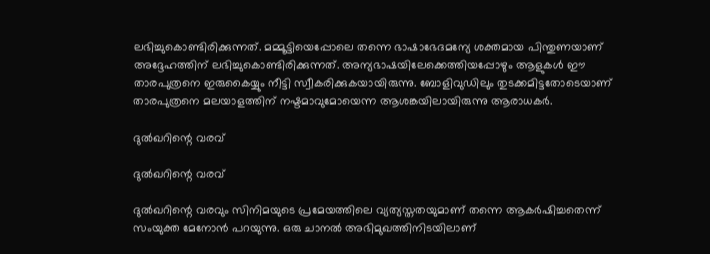ലഭിച്ചുകൊണ്ടിരിക്കുന്നത്. മമ്മൂട്ടിയെപ്പോലെ തന്നെ ഭാഷാഭേദമന്യേ ശക്തമായ പിന്തുണയാണ് അദ്ദേഹത്തിന് ലഭിച്ചുകൊണ്ടിരിക്കുന്നത്. അന്യഭാഷയിലേക്കെത്തിയപ്പോഴും ആളുകള്‍ ഈ താരപുത്രനെ ഇരുകൈയ്യും നീട്ടി സ്വീകരിക്കുകയായിരുന്നു. ബോളിവുഡിലും തുടക്കമിട്ടതോടെയാണ് താരപുത്രനെ മലയാളത്തിന് നഷ്ടമാവുമോയെന്ന ആശങ്കയിലായിരുന്നു ആരാധകര്‍.

ദുല്‍ഖറിന്റെ വരവ്

ദുല്‍ഖറിന്റെ വരവ്

ദുല്‍ഖറിന്റെ വരവും സിനിമയുടെ പ്രമേയത്തിലെ വ്യത്യസ്തതയുമാണ് തന്നെ ആകര്‍ഷിച്ചതെന്ന് സംയുക്ത മേനോന്‍ പറയുന്നു. ഒരു ചാനല്‍ അഭിമുഖത്തിനിടയിലാണ്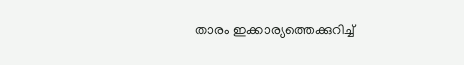താരം ഇക്കാര്യത്തെക്കുറിച്ച്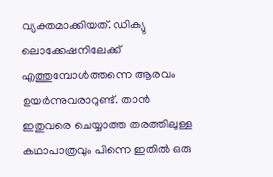വ്യക്തമാക്കിയത്. ഡിക്യു ലൊക്കേഷനിലേക്ക് എത്തുമ്പോള്‍ത്തന്നെ ആരവം ഉയര്‍ന്നുവരാറുണ്ട്. താന്‍ ഇതുവരെ ചെയ്യാത്ത തരത്തിലുള്ള കഥാപാത്രവും പിന്നെ ഇതില്‍ ഒരു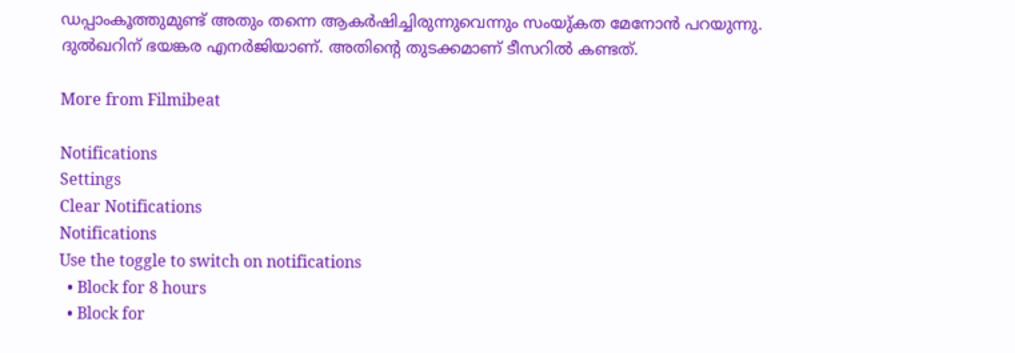ഡപ്പാംകൂത്തുമുണ്ട് അതും തന്നെ ആകര്‍ഷിച്ചിരുന്നുവെന്നും സംയു്കത മേനോന്‍ പറയുന്നു. ദുല്‍ഖറിന് ഭയങ്കര എനര്‍ജിയാണ്. അതിന്റെ തുടക്കമാണ് ടീസറില്‍ കണ്ടത്.

More from Filmibeat

Notifications
Settings
Clear Notifications
Notifications
Use the toggle to switch on notifications
  • Block for 8 hours
  • Block for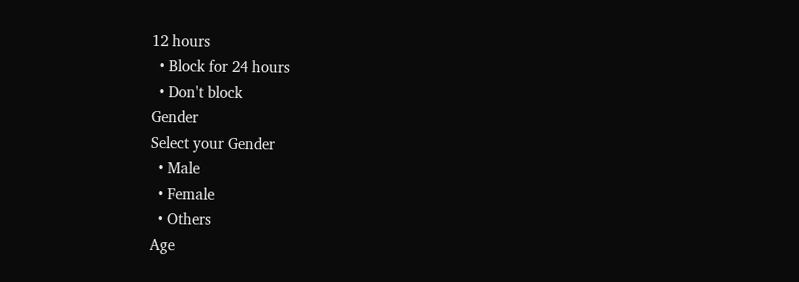12 hours
  • Block for 24 hours
  • Don't block
Gender
Select your Gender
  • Male
  • Female
  • Others
Age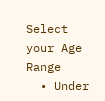Select your Age Range
  • Under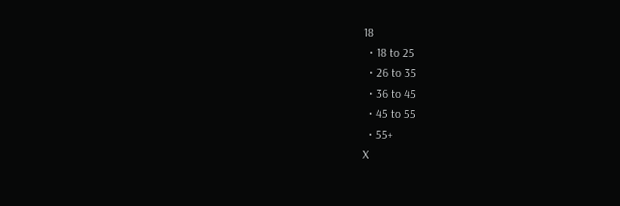18
  • 18 to 25
  • 26 to 35
  • 36 to 45
  • 45 to 55
  • 55+
X